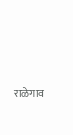राळेगाव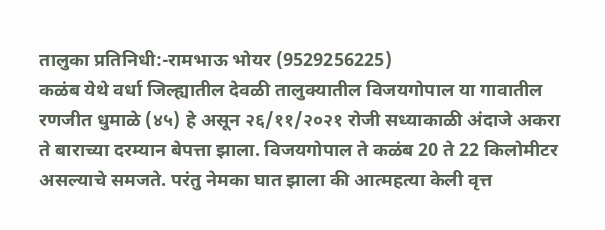तालुका प्रतिनिधी:-रामभाऊ भोयर (9529256225)
कळंब येथे वर्धा जिल्ह्यातील देवळी तालुक्यातील विजयगोपाल या गावातील रणजीत धुमाळे (४५) हे असून २६/११/२०२१ रोजी सध्याकाळी अंदाजे अकरा ते बाराच्या दरम्यान बेपत्ता झाला. विजयगोपाल ते कळंब 20 ते 22 किलोमीटर असल्याचे समजते. परंतु नेमका घात झाला की आत्महत्या केली वृत्त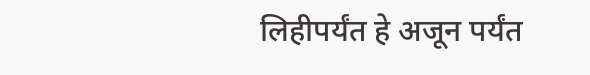लिहीपर्यंत हे अजून पर्यंत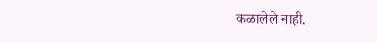कळालेले नाही.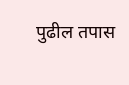पुढील तपास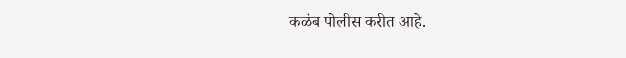कळंब पोलीस करीत आहे.